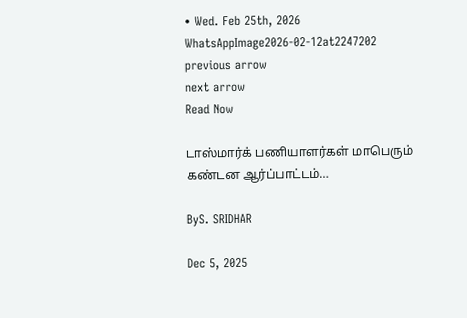• Wed. Feb 25th, 2026
WhatsAppImage2026-02-12at2247202
previous arrow
next arrow
Read Now

டாஸ்மார்க் பணியாளர்கள் மாபெரும் கண்டன ஆர்ப்பாட்டம்…

ByS. SRIDHAR

Dec 5, 2025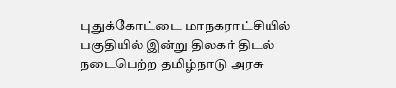புதுக்கோட்டை மாநகராட்சியில் பகுதியில் இன்று திலகர் திடல் நடைபெற்ற தமிழ்நாடு அரசு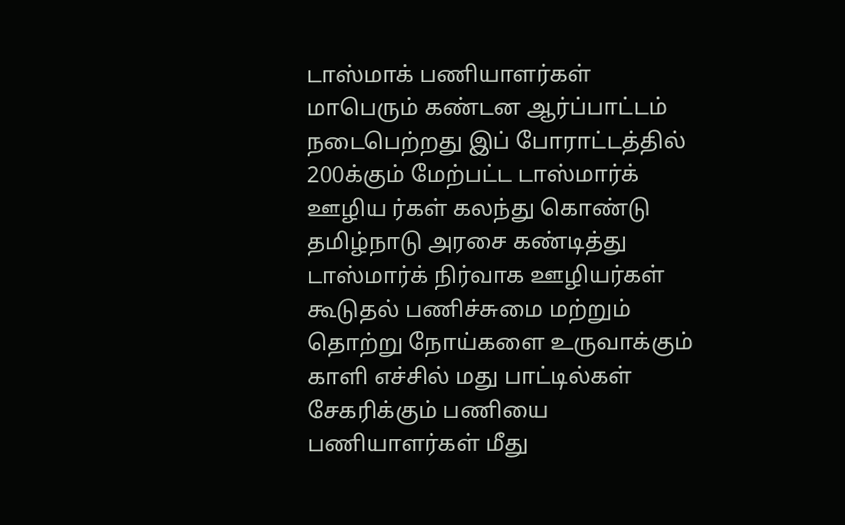டாஸ்மாக் பணியாளர்கள் மாபெரும் கண்டன ஆர்ப்பாட்டம் நடைபெற்றது இப் போராட்டத்தில் 200க்கும் மேற்பட்ட டாஸ்மார்க் ஊழிய ர்கள் கலந்து கொண்டு தமிழ்நாடு அரசை கண்டித்து டாஸ்மார்க் நிர்வாக ஊழியர்கள் கூடுதல் பணிச்சுமை மற்றும் தொற்று நோய்களை உருவாக்கும் காளி எச்சில் மது பாட்டில்கள் சேகரிக்கும் பணியை பணியாளர்கள் மீது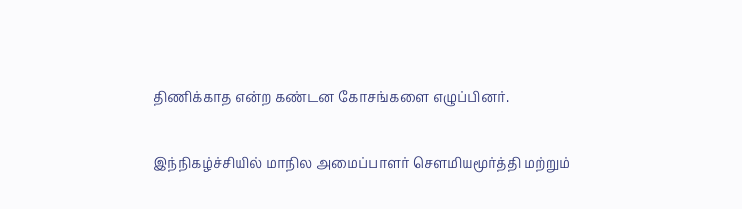திணிக்காத என்ற கண்டன கோசங்களை எழுப்பினர்.

இந்நிகழ்ச்சியில் மாநில அமைப்பாளர் சௌமியமூர்த்தி மற்றும்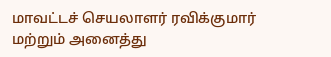மாவட்டச் செயலாளர் ரவிக்குமார் மற்றும் அனைத்து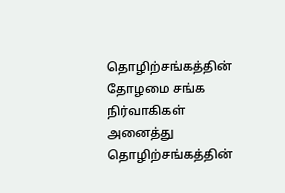தொழிற்சங்கத்தின் தோழமை சங்க நிர்வாகிகள் அனைத்து தொழிற்சங்கத்தின்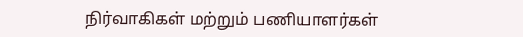நிர்வாகிகள் மற்றும் பணியாளர்கள்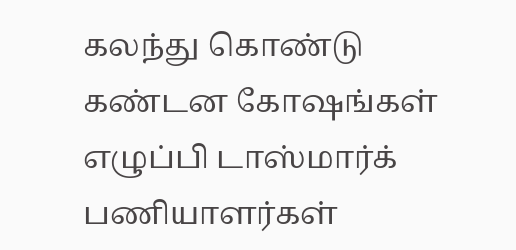கலந்து கொண்டு கண்டன கோஷங்கள் எழுப்பி டாஸ்மார்க் பணியாளர்கள்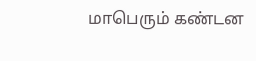மாபெரும் கண்டன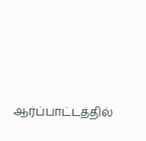ஆர்ப்பாட்டத்தில்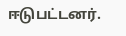ஈடுபட்டனர்.